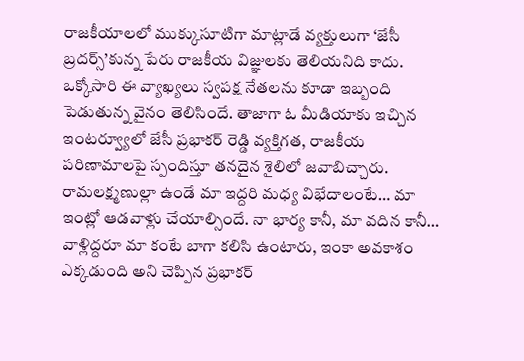రాజకీయాలలో ముక్కుసూటిగా మాట్లాడే వ్యక్తులుగా ‘జేసీ బ్రదర్స్’కున్న పేరు రాజకీయ విజ్ఞులకు తెలియనిది కాదు. ఒక్కోసారి ఈ వ్యాఖ్యలు స్వపక్ష నేతలను కూడా ఇబ్బంది పెడుతున్న వైనం తెలిసిందే. తాజాగా ఓ మీడియాకు ఇచ్చిన ఇంటర్వ్యూలో జేసీ ప్రభాకర్ రెడ్డి వ్యక్తిగత, రాజకీయ పరిణామాలపై స్పందిస్తూ తనదైన శైలిలో జవాబిచ్చారు. రామలక్ష్మణుల్లా ఉండే మా ఇద్దరి మధ్య విభేదాలంటే… మా ఇంట్లో ఆడవాళ్లు చేయాల్సిందే. నా భార్య కానీ, మా వదిన కానీ… వాళ్లిద్దరూ మా కంటే బాగా కలిసి ఉంటారు, ఇంకా అవకాశం ఎక్కడుంది అని చెప్పిన ప్రభాకర్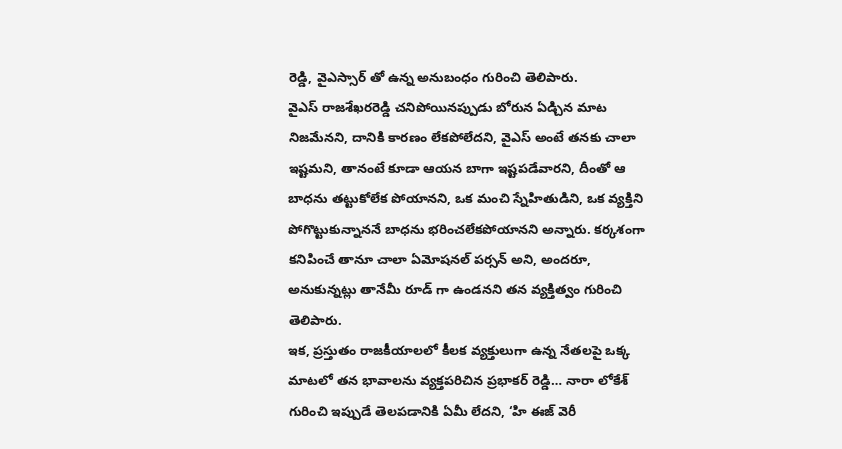రెడ్డి, వైఎస్సార్ తో ఉన్న అనుబంధం గురించి తెలిపారు.
వైఎస్ రాజశేఖరరెడ్డి చనిపోయినప్పుడు బోరున ఏడ్చిన మాట నిజమేనని, దానికి కారణం లేకపోలేదని, వైఎస్ అంటే తనకు చాలా ఇష్టమని, తానంటే కూడా ఆయన బాగా ఇష్టపడేవారని, దీంతో ఆ బాధను తట్టుకోలేక పోయానని, ఒక మంచి స్నేహితుడిని, ఒక వ్యక్తిని పోగొట్టుకున్నాననే బాధను భరించలేకపోయానని అన్నారు. కర్కశంగా కనిపించే తానూ చాలా ఏమోషనల్ పర్సన్ అని, అందరూ, అనుకున్నట్లు తానేమీ రూడ్ గా ఉండనని తన వ్యక్తిత్వం గురించి తెలిపారు.
ఇక, ప్రస్తుతం రాజకీయాలలో కీలక వ్యక్తులుగా ఉన్న నేతలపై ఒక్క మాటలో తన భావాలను వ్యక్తపరిచిన ప్రభాకర్ రెడ్డి… నారా లోకేశ్ గురించి ఇప్పుడే తెలపడానికి ఏమీ లేదని, ‘హి ఈజ్ వెరీ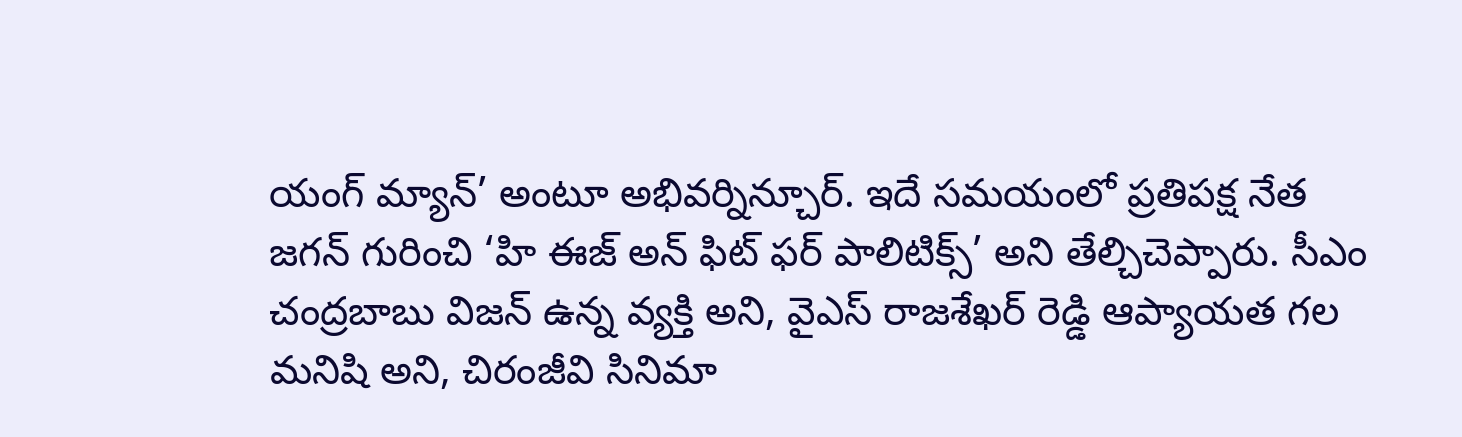యంగ్ మ్యాన్’ అంటూ అభివర్నిన్చూర్. ఇదే సమయంలో ప్రతిపక్ష నేత జగన్ గురించి ‘హి ఈజ్ అన్ ఫిట్ ఫర్ పాలిటిక్స్’ అని తేల్చిచెప్పారు. సీఎం చంద్రబాబు విజన్ ఉన్న వ్యక్తి అని, వైఎస్ రాజశేఖర్ రెడ్డి ఆప్యాయత గల మనిషి అని, చిరంజీవి సినిమా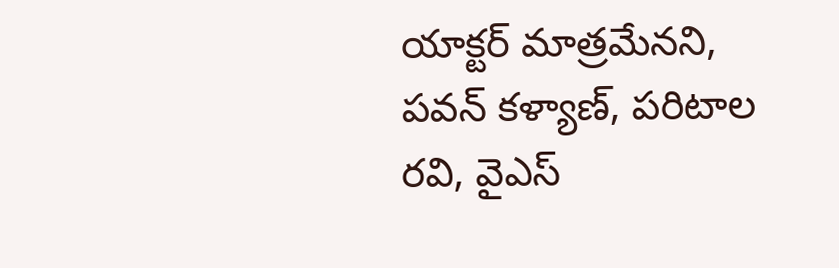యాక్టర్ మాత్రమేనని, పవన్ కళ్యాణ్, పరిటాల రవి, వైఎస్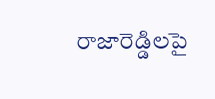రాజారెడ్డిలపై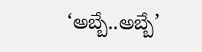‘అబ్బే..అబ్బే’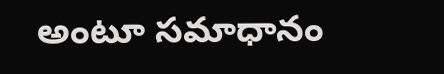అంటూ సమాధానం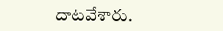దాటవేశారు.